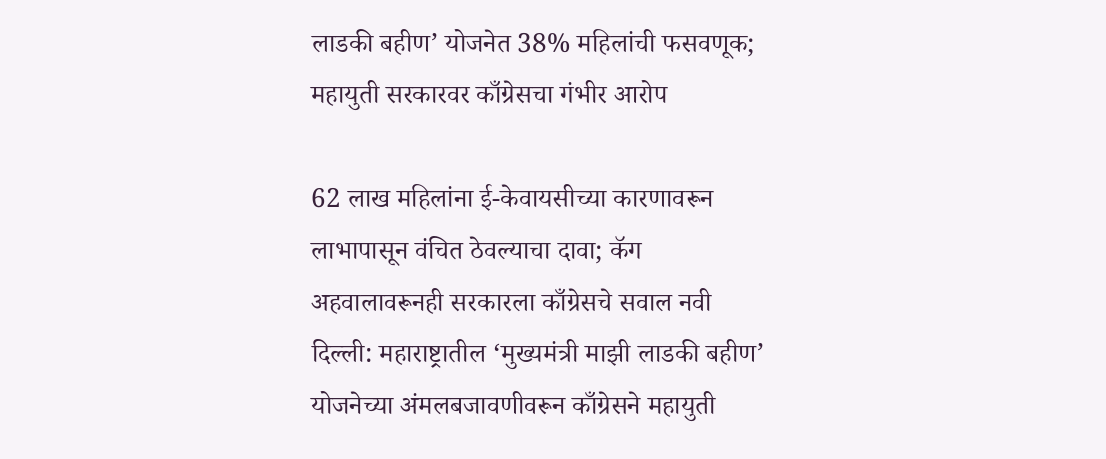लाडकी बहीण’ योजनेत 38% महिलांची फसवणूक; महायुती सरकारवर काँग्रेसचा गंभीर आरोप

62 लाख महिलांना ई-केवायसीच्या कारणावरून लाभापासून वंचित ठेवल्याचा दावा; कॅग अहवालावरूनही सरकारला काँग्रेसचे सवाल नवी दिल्ली: महाराष्ट्रातील ‘मुख्यमंत्री माझी लाडकी बहीण’ योजनेच्या अंमलबजावणीवरून काँग्रेसने महायुती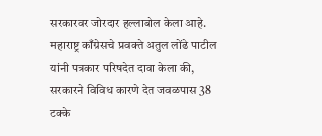सरकारवर जोरदार हल्लाबोल केला आहे. महाराष्ट्र काँग्रेसचे प्रवक्ते अतुल लोंढे पाटील यांनी पत्रकार परिषदेत दावा केला की, सरकारने विविध कारणे देत जवळपास 38 टक्के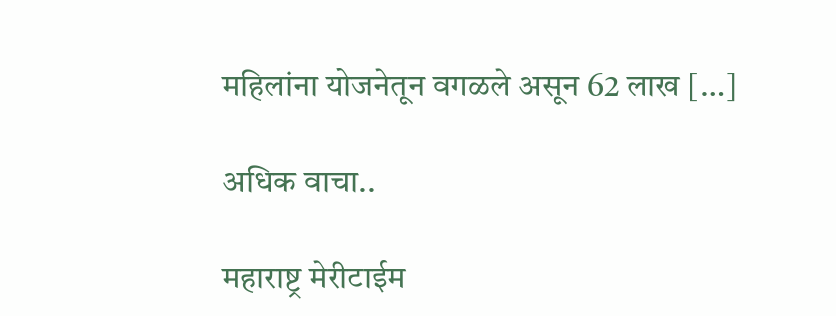महिलांना योजनेतून वगळले असून 62 लाख […]

अधिक वाचा..

महाराष्ट्र मेरीटाईम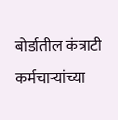बोर्डातील कंत्राटी कर्मचाऱ्यांच्या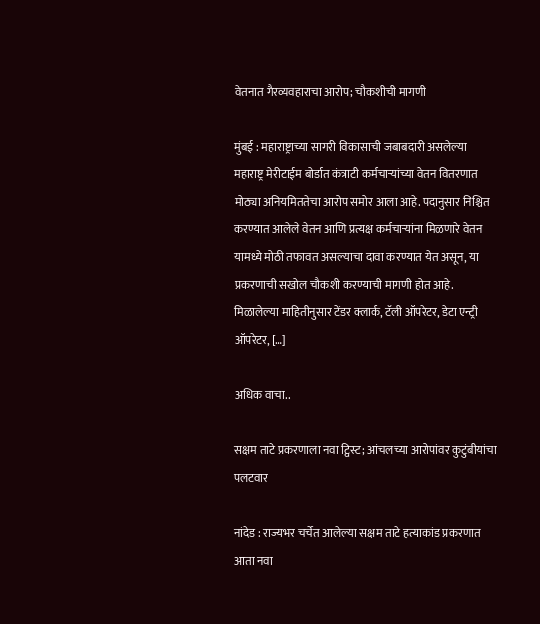वेतनात गैरव्यवहाराचा आरोप; चौकशीची मागणी

मुंबई : महाराष्ट्राच्या सागरी विकासाची जबाबदारी असलेल्या महाराष्ट्र मेरीटाईम बोर्डात कंत्राटी कर्मचाऱ्यांच्या वेतन वितरणात मोठ्या अनियमिततेचा आरोप समोर आला आहे. पदानुसार निश्चित करण्यात आलेले वेतन आणि प्रत्यक्ष कर्मचाऱ्यांना मिळणारे वेतन यामध्ये मोठी तफावत असल्याचा दावा करण्यात येत असून, या प्रकरणाची सखोल चौकशी करण्याची मागणी होत आहे. मिळालेल्या माहितीनुसार टेंडर क्लार्क, टॅली ऑपरेटर, डेटा एन्ट्री ऑपरेटर, […]

अधिक वाचा..

सक्षम ताटे प्रकरणाला नवा ट्विस्ट; आंचलच्या आरोपांवर कुटुंबीयांचा पलटवार

नांदेड : राज्यभर चर्चेत आलेल्या सक्षम ताटे हत्याकांड प्रकरणात आता नवा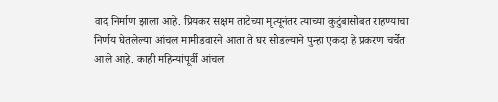वाद निर्माण झाला आहे. प्रियकर सक्षम ताटेच्या मृत्यूनंतर त्याच्या कुटुंबासोबत राहण्याचा निर्णय घेतलेल्या आंचल मामीडवारने आता ते घर सोडल्याने पुन्हा एकदा हे प्रकरण चर्चेत आले आहे. काही महिन्यांपूर्वी आंचल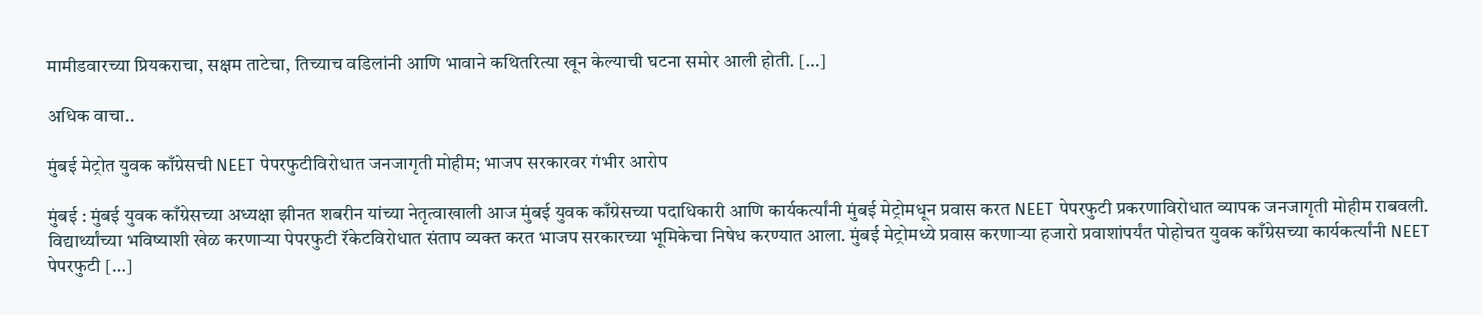मामीडवारच्या प्रियकराचा, सक्षम ताटेचा, तिच्याच वडिलांनी आणि भावाने कथितरित्या खून केल्याची घटना समोर आली होती. […]

अधिक वाचा..

मुंबई मेट्रोत युवक काँग्रेसची NEET पेपरफुटीविरोधात जनजागृती मोहीम; भाजप सरकारवर गंभीर आरोप

मुंबई : मुंबई युवक काँग्रेसच्या अध्यक्षा झीनत शबरीन यांच्या नेतृत्वाखाली आज मुंबई युवक काँग्रेसच्या पदाधिकारी आणि कार्यकर्त्यांनी मुंबई मेट्रोमधून प्रवास करत NEET पेपरफुटी प्रकरणाविरोधात व्यापक जनजागृती मोहीम राबवली. विद्यार्थ्यांच्या भविष्याशी खेळ करणाऱ्या पेपरफुटी रॅकेटविरोधात संताप व्यक्त करत भाजप सरकारच्या भूमिकेचा निषेध करण्यात आला. मुंबई मेट्रोमध्ये प्रवास करणाऱ्या हजारो प्रवाशांपर्यंत पोहोचत युवक काँग्रेसच्या कार्यकर्त्यांनी NEET पेपरफुटी […]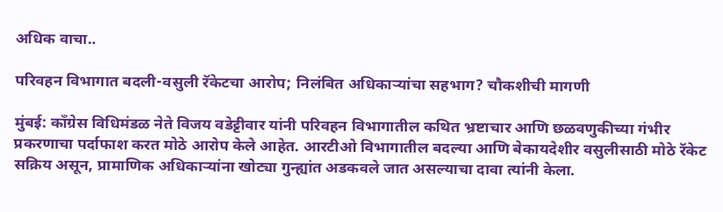अधिक वाचा..

परिवहन विभागात बदली-वसुली रॅकेटचा आरोप; निलंबित अधिकाऱ्यांचा सहभाग? चौकशीची मागणी

मुंबई: काँग्रेस विधिमंडळ नेते विजय वडेट्टीवार यांनी परिवहन विभागातील कथित भ्रष्टाचार आणि छळवणुकीच्या गंभीर प्रकरणाचा पर्दाफाश करत मोठे आरोप केले आहेत. आरटीओ विभागातील बदल्या आणि बेकायदेशीर वसुलीसाठी मोठे रॅकेट सक्रिय असून, प्रामाणिक अधिकाऱ्यांना खोट्या गुन्ह्यांत अडकवले जात असल्याचा दावा त्यांनी केला.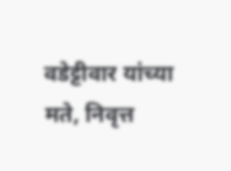वडेट्टीवार यांच्या मते, निवृत्त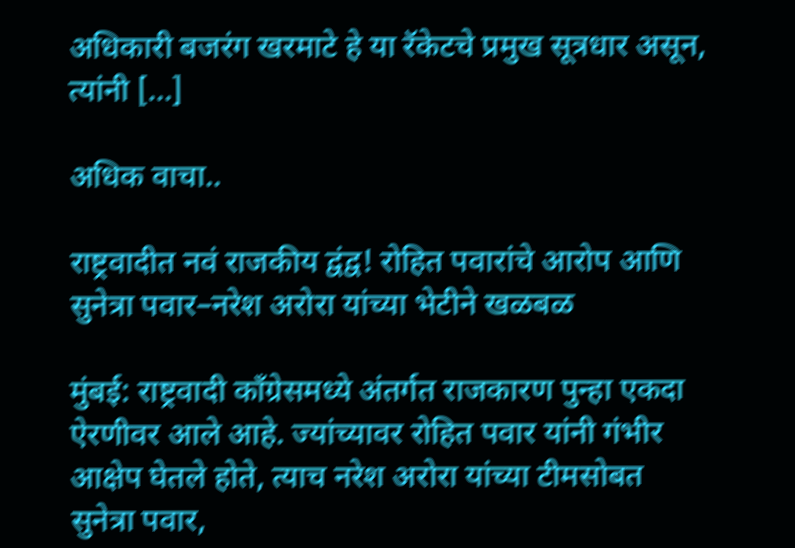अधिकारी बजरंग खरमाटे हे या रॅकेटचे प्रमुख सूत्रधार असून, त्यांनी […]

अधिक वाचा..

राष्ट्रवादीत नवं राजकीय द्वंद्व! रोहित पवारांचे आरोप आणि सुनेत्रा पवार–नरेश अरोरा यांच्या भेटीने खळबळ

मुंबई: राष्ट्रवादी काँग्रेसमध्ये अंतर्गत राजकारण पुन्हा एकदा ऐरणीवर आले आहे. ज्यांच्यावर रोहित पवार यांनी गंभीर आक्षेप घेतले होते, त्याच नरेश अरोरा यांच्या टीमसोबत सुनेत्रा पवार,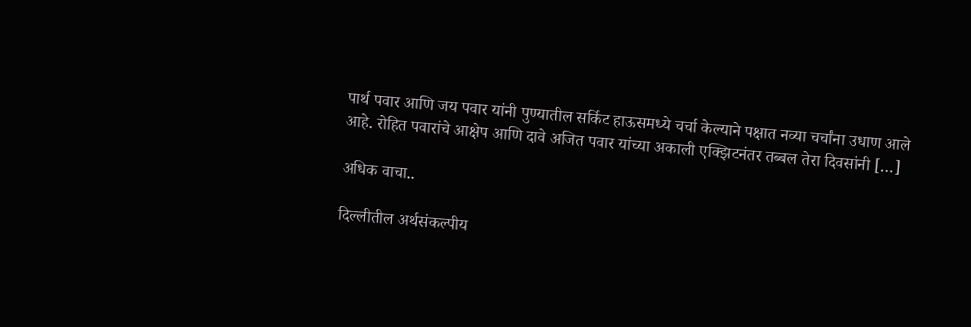पार्थ पवार आणि जय पवार यांनी पुण्यातील सर्किट हाऊसमध्ये चर्चा केल्याने पक्षात नव्या चर्चांना उधाण आले आहे. रोहित पवारांचे आक्षेप आणि दावे अजित पवार यांच्या अकाली एक्झिटनंतर तब्बल तेरा दिवसांनी […]

अधिक वाचा..

दिल्लीतील अर्थसंकल्पीय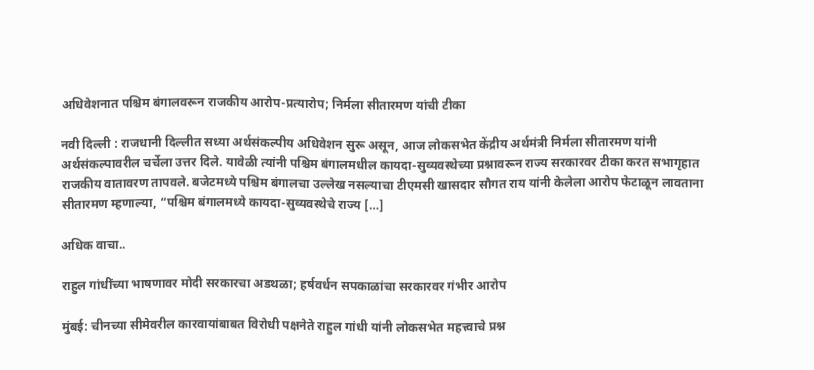अधिवेशनात पश्चिम बंगालवरून राजकीय आरोप-प्रत्यारोप; निर्मला सीतारमण यांची टीका

नवी दिल्ली : राजधानी दिल्लीत सध्या अर्थसंकल्पीय अधिवेशन सुरू असून, आज लोकसभेत केंद्रीय अर्थमंत्री निर्मला सीतारमण यांनी अर्थसंकल्पावरील चर्चेला उत्तर दिले. यावेळी त्यांनी पश्चिम बंगालमधील कायदा-सुव्यवस्थेच्या प्रश्नावरून राज्य सरकारवर टीका करत सभागृहात राजकीय वातावरण तापवले. बजेटमध्ये पश्चिम बंगालचा उल्लेख नसल्याचा टीएमसी खासदार सौगत राय यांनी केलेला आरोप फेटाळून लावताना सीतारमण म्हणाल्या, “पश्चिम बंगालमध्ये कायदा-सुव्यवस्थेचे राज्य […]

अधिक वाचा..

राहुल गांधींच्या भाषणावर मोदी सरकारचा अडथळा; हर्षवर्धन सपकाळांचा सरकारवर गंभीर आरोप

मुंबई: चीनच्या सीमेवरील कारवायांबाबत विरोधी पक्षनेते राहुल गांधी यांनी लोकसभेत महत्त्वाचे प्रश्न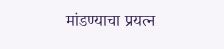मांडण्याचा प्रयत्न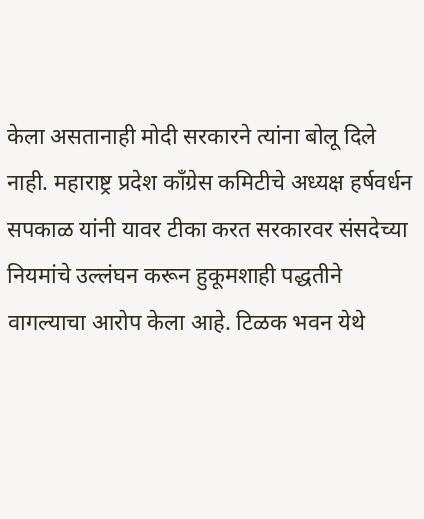केला असतानाही मोदी सरकारने त्यांना बोलू दिले नाही. महाराष्ट्र प्रदेश काँग्रेस कमिटीचे अध्यक्ष हर्षवर्धन सपकाळ यांनी यावर टीका करत सरकारवर संसदेच्या नियमांचे उल्लंघन करून हुकूमशाही पद्धतीने वागल्याचा आरोप केला आहे. टिळक भवन येथे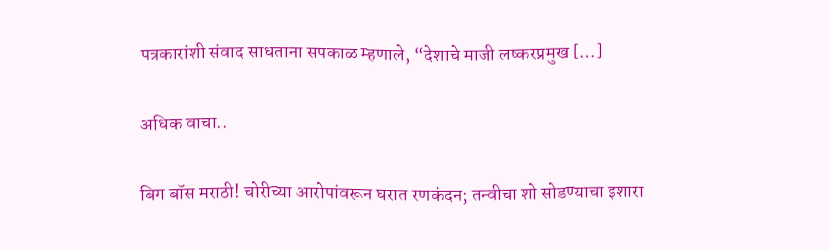पत्रकारांशी संवाद साधताना सपकाळ म्हणाले, “देशाचे माजी लष्करप्रमुख […]

अधिक वाचा..

बिग बॉस मराठी! चोरीच्या आरोपांवरून घरात रणकंदन; तन्वीचा शो सोडण्याचा इशारा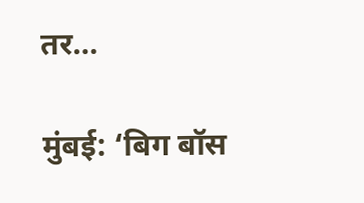तर…

मुंबई: ‘बिग बॉस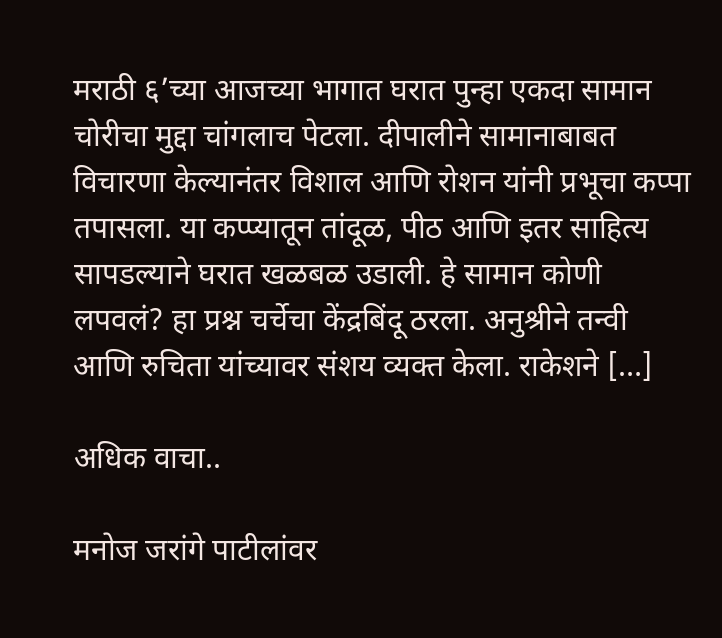मराठी ६’च्या आजच्या भागात घरात पुन्हा एकदा सामान चोरीचा मुद्दा चांगलाच पेटला. दीपालीने सामानाबाबत विचारणा केल्यानंतर विशाल आणि रोशन यांनी प्रभूचा कप्पा तपासला. या कप्प्यातून तांदूळ, पीठ आणि इतर साहित्य सापडल्याने घरात खळबळ उडाली. हे सामान कोणी लपवलं? हा प्रश्न चर्चेचा केंद्रबिंदू ठरला. अनुश्रीने तन्वी आणि रुचिता यांच्यावर संशय व्यक्त केला. राकेशने […]

अधिक वाचा..

मनोज जरांगे पाटीलांवर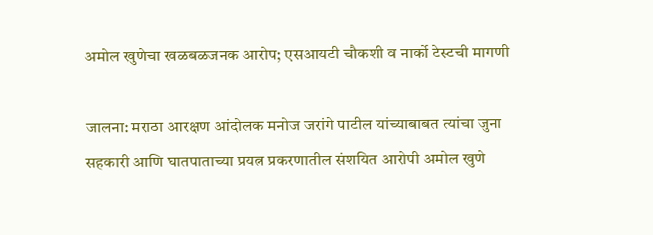अमोल खुणेचा खळबळजनक आरोप; एसआयटी चौकशी व नार्को टेस्टची मागणी

जालना: मराठा आरक्षण आंदोलक मनोज जरांगे पाटील यांच्याबाबत त्यांचा जुना सहकारी आणि घातपाताच्या प्रयत्न प्रकरणातील संशयित आरोपी अमोल खुणे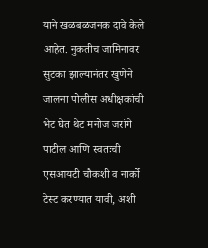याने खळबळजनक दावे केले आहेत. नुकतीच जामिनावर सुटका झाल्यानंतर खुणेने जालना पोलीस अधीक्षकांची भेट घेत थेट मनोज जरांगे पाटील आणि स्वतःची एसआयटी चौकशी व नार्को टेस्ट करण्यात यावी, अशी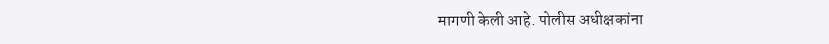मागणी केली आहे. पोलीस अधीक्षकांना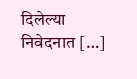दिलेल्या निवेदनात […]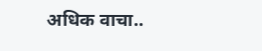अधिक वाचा..